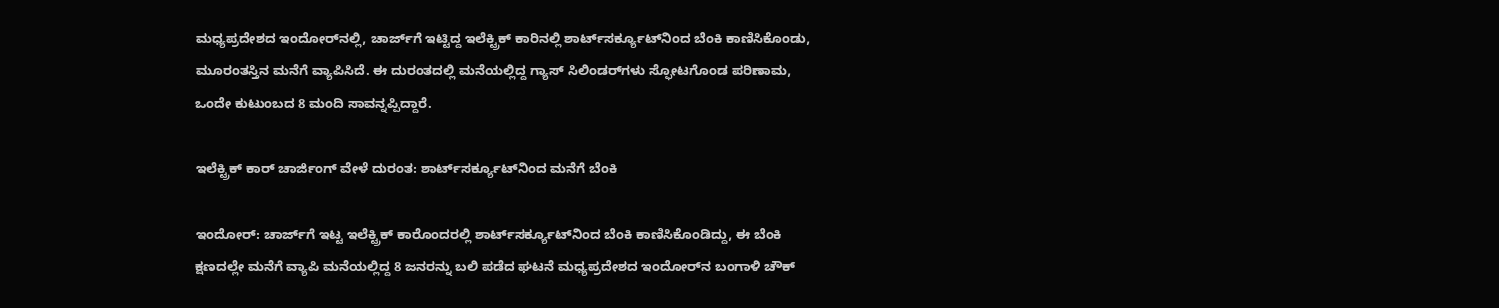ಮಧ್ಯಪ್ರದೇಶದ ಇಂದೋರ್‌ನಲ್ಲಿ, ಚಾರ್ಜ್‌ಗೆ ಇಟ್ಟಿದ್ದ ಇಲೆಕ್ಟ್ರಿಕ್ ಕಾರಿನಲ್ಲಿ ಶಾರ್ಟ್‌ಸರ್ಕ್ಯೂಟ್‌ನಿಂದ ಬೆಂಕಿ ಕಾಣಿಸಿಕೊಂಡು, ಮೂರಂತಸ್ತಿನ ಮನೆಗೆ ವ್ಯಾಪಿಸಿದೆ. ಈ ದುರಂತದಲ್ಲಿ ಮನೆಯಲ್ಲಿದ್ದ ಗ್ಯಾಸ್ ಸಿಲಿಂಡರ್‌ಗಳು ಸ್ಫೋಟಗೊಂಡ ಪರಿಣಾಮ, ಒಂದೇ ಕುಟುಂಬದ 8 ಮಂದಿ ಸಾವನ್ನಪ್ಪಿದ್ದಾರೆ.

ಇಲೆಕ್ಟ್ರಿಕ್ ಕಾರ್ ಚಾರ್ಜಿಂಗ್ ವೇಳೆ ದುರಂತ: ಶಾರ್ಟ್‌ಸರ್ಕ್ಯೂಟ್‌ನಿಂದ ಮನೆಗೆ ಬೆಂಕಿ

ಇಂದೋರ್‌: ಚಾರ್ಜ್‌ಗೆ ಇಟ್ಟ ಇಲೆಕ್ಟ್ರಿಕ್ ಕಾರೊಂದರಲ್ಲಿ ಶಾರ್ಟ್‌ಸರ್ಕ್ಯೂಟ್‌ನಿಂದ ಬೆಂಕಿ ಕಾಣಿಸಿಕೊಂಡಿದ್ದು, ಈ ಬೆಂಕಿ ಕ್ಷಣದಲ್ಲೇ ಮನೆಗೆ ವ್ಯಾಪಿ ಮನೆಯಲ್ಲಿದ್ದ 8 ಜನರನ್ನು ಬಲಿ ಪಡೆದ ಘಟನೆ ಮಧ್ಯಪ್ರದೇಶದ ಇಂದೋರ್‌ನ ಬಂಗಾಳಿ ಚೌಕ್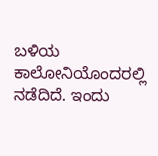ಬಳಿಯ ಕಾಲೋನಿಯೊಂದರಲ್ಲಿ ನಡೆದಿದೆ. ಇಂದು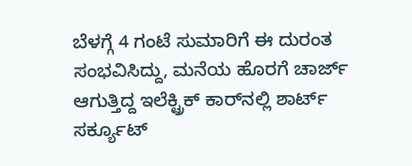ಬೆಳಗ್ಗೆ 4 ಗಂಟೆ ಸುಮಾರಿಗೆ ಈ ದುರಂತ ಸಂಭವಿಸಿದ್ದು, ಮನೆಯ ಹೊರಗೆ ಚಾರ್ಜ್ ಆಗುತ್ತಿದ್ದ ಇಲೆಕ್ಟ್ರಿಕ್ ಕಾರ್‌ನಲ್ಲಿ ಶಾರ್ಟ್‌ ಸರ್ಕ್ಯೂಟ್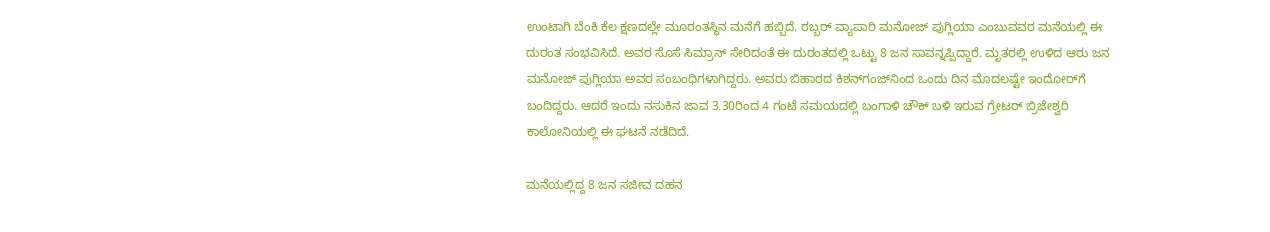ಉಂಟಾಗಿ ಬೆಂಕಿ ಕೆಲ ಕ್ಷಣದಲ್ಲೇ ಮೂರಂತಸ್ಥಿನ ಮನೆಗೆ ಹಬ್ಬಿದೆ. ರಬ್ಬರ್ ವ್ಯಾಪಾರಿ ಮನೋಜ್ ಪುಗ್ಲಿಯಾ ಎಂಬುವವರ ಮನೆಯಲ್ಲಿ ಈ ದುರಂತ ಸಂಭವಿಸಿದೆ. ಅವರ ಸೊಸೆ ಸಿಮ್ರಾನ್ ಸೇರಿದಂತೆ ಈ ದುರಂತದಲ್ಲಿ ಒಟ್ಟು 8 ಜನ ಸಾವನ್ನಪ್ಪಿದ್ದಾರೆ. ಮೃತರಲ್ಲಿ ಉಳಿದ ಆರು ಜನ ಮನೋಜ್ ಪುಗ್ಲಿಯಾ ಅವರ ಸಂಬಂಧಿಗಳಾಗಿದ್ದರು. ಅವರು ಬಿಹಾರದ ಕಿಶನ್‌ಗಂಜ್‌ನಿಂದ ಒಂದು ದಿನ ಮೊದಲಷ್ಟೇ ಇಂದೋರ್‌ಗೆ ಬಂದಿದ್ದರು. ಆದರೆ ಇಂದು ನಸುಕಿನ ಜಾವ 3.30ರಿಂದ 4 ಗಂಟೆ ಸಮಯದಲ್ಲಿ ಬಂಗಾಳಿ ಚೌಕ್ ಬಳಿ ಇರುವ ಗ್ರೇಟರ್ ಬ್ರಿಜೇಶ್ವರಿ ಕಾಲೋನಿಯಲ್ಲಿ ಈ ಘಟನೆ ನಡೆದಿದೆ.

ಮನೆಯಲ್ಲಿದ್ದ 8 ಜನ ಸಜೀವ ದಹನ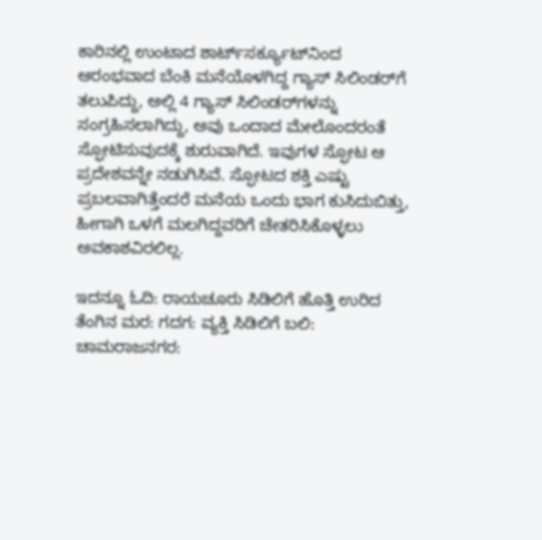ಕಾರಿನಲ್ಲಿ ಉಂಟಾದ ಶಾರ್ಟ್‌ಸರ್ಕ್ಯೂಟ್‌ನಿಂದ ಆರಂಭವಾದ ಬೆಂಕಿ ಮನೆಯೊಳಗಿದ್ದ ಗ್ಯಾಸ್ ಸಿಲಿಂಡರ್‌ಗೆ ತಲುಪಿದ್ದು, ಅಲ್ಲಿ 4 ಗ್ಯಾಸ್ ಸಿಲಿಂಡರ್‌ಗಳನ್ನು ಸಂಗ್ರಹಿಸಲಾಗಿದ್ದು, ಅವು ಒಂದಾದ ಮೇಲೊಂದರಂತೆ ಸ್ಫೋಟಿಸುವುದಕ್ಕೆ ಶುರುವಾಗಿದೆ. ಇವುಗಳ ಸ್ಫೋಟ ಆ ಪ್ರದೇಶವನ್ನೇ ನಡುಗಿಸಿವೆ. ಸ್ಫೋಟದ ಶಕ್ತಿ ಎಷ್ಟು ಪ್ರಬಲವಾಗಿತ್ತೆಂದರೆ ಮನೆಯ ಒಂದು ಭಾಗ ಕುಸಿದುಬಿತ್ತು, ಹೀಗಾಗಿ ಒಳಗೆ ಮಲಗಿದ್ದವರಿಗೆ ಚೇತರಿಸಿಕೊಳ್ಳಲು ಅವಕಾಶವಿರಲಿಲ್ಲ.

ಇದನ್ನೂ ಓದಿ: ರಾಯಚೂರು ಸಿಡಿಲಿಗೆ ಹೊತ್ತಿ ಉರಿದ ತೆಂಗಿನ ಮರ: ಗದಗ: ವ್ಯಕ್ತಿ ಸಿಡಿಲಿಗೆ ಬಲಿ: ಚಾಮರಾಜನಗರ: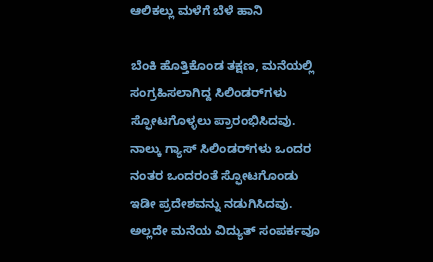ಆಲಿಕಲ್ಲು ಮಳೆಗೆ ಬೆಳೆ ಹಾನಿ

ಬೆಂಕಿ ಹೊತ್ತಿಕೊಂಡ ತಕ್ಷಣ, ಮನೆಯಲ್ಲಿ ಸಂಗ್ರಹಿಸಲಾಗಿದ್ದ ಸಿಲಿಂಡರ್‌ಗಳು ಸ್ಫೋಟಗೊಳ್ಳಲು ಪ್ರಾರಂಭಿಸಿದವು. ನಾಲ್ಕು ಗ್ಯಾಸ್ ಸಿಲಿಂಡರ್‌ಗಳು ಒಂದರ ನಂತರ ಒಂದರಂತೆ ಸ್ಫೋಟಗೊಂಡು ಇಡೀ ಪ್ರದೇಶವನ್ನು ನಡುಗಿಸಿದವು. ಅಲ್ಲದೇ ಮನೆಯ ವಿದ್ಯುತ್ ಸಂಪರ್ಕವೂ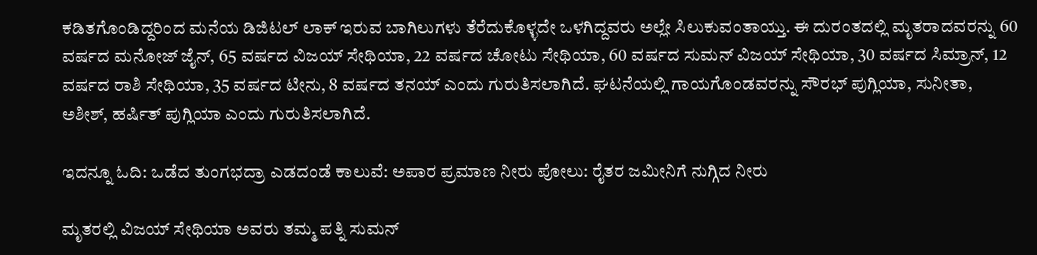ಕಡಿತಗೊಂಡಿದ್ದರಿಂದ ಮನೆಯ ಡಿಜಿಟಲ್ ಲಾಕ್ ಇರುವ ಬಾಗಿಲುಗಳು ತೆರೆದುಕೊಳ್ಳದೇ ಒಳಗಿದ್ದವರು ಅಲ್ಲೇ ಸಿಲುಕುವಂತಾಯ್ತು. ಈ ದುರಂತದಲ್ಲಿ ಮೃತರಾದವರನ್ನು 60 ವರ್ಷದ ಮನೋಜ್ ಜೈನ್, 65 ವರ್ಷದ ವಿಜಯ್ ಸೇಥಿಯಾ, 22 ವರ್ಷದ ಚೋಟು ಸೇಥಿಯಾ, 60 ವರ್ಷದ ಸುಮನ್ ವಿಜಯ್ ಸೇಥಿಯಾ, 30 ವರ್ಷದ ಸಿಮ್ರಾನ್, 12 ವರ್ಷದ ರಾಶಿ ಸೇಥಿಯಾ, 35 ವರ್ಷದ ಟೀನು, 8 ವರ್ಷದ ತನಯ್ ಎಂದು ಗುರುತಿಸಲಾಗಿದೆ. ಘಟನೆಯಲ್ಲಿ ಗಾಯಗೊಂಡವರನ್ನು ಸೌರಭ್ ಪುಗ್ಲಿಯಾ, ಸುನೀತಾ, ಅಶೀಶ್, ಹರ್ಷಿತ್ ಪುಗ್ಲಿಯಾ ಎಂದು ಗುರುತಿಸಲಾಗಿದೆ.

ಇದನ್ನೂ ಓದಿ: ಒಡೆದ ತುಂಗಭದ್ರಾ ಎಡದಂಡೆ ಕಾಲುವೆ: ಅಪಾರ ಪ್ರಮಾಣ ನೀರು ಪೋಲು: ರೈತರ ಜಮೀನಿಗೆ ನುಗ್ಗಿದ ನೀರು

ಮೃತರಲ್ಲಿ ವಿಜಯ್ ಸೇಥಿಯಾ ಅವರು ತಮ್ಮ ಪತ್ನಿ ಸುಮನ್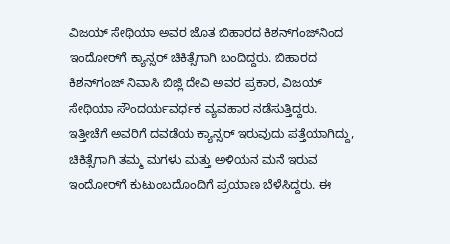ವಿಜಯ್ ಸೇಥಿಯಾ ಅವರ ಜೊತ ಬಿಹಾರದ ಕಿಶನ್‌ಗಂಜ್‌ನಿಂದ ಇಂದೋರ್‌ಗೆ ಕ್ಯಾನ್ಸರ್ ಚಿಕಿತ್ಸೆಗಾಗಿ ಬಂದಿದ್ದರು. ಬಿಹಾರದ ಕಿಶನ್‌ಗಂಜ್ ನಿವಾಸಿ ಬಿಜ್ಲಿ ದೇವಿ ಅವರ ಪ್ರಕಾರ, ವಿಜಯ್ ಸೇಥಿಯಾ ಸೌಂದರ್ಯವರ್ಧಕ ವ್ಯವಹಾರ ನಡೆಸುತ್ತಿದ್ದರು. ಇತ್ತೀಚೆಗೆ ಅವರಿಗೆ ದವಡೆಯ ಕ್ಯಾನ್ಸರ್ ಇರುವುದು ಪತ್ತೆಯಾಗಿದ್ದು, ಚಿಕಿತ್ಸೆಗಾಗಿ ತಮ್ಮ ಮಗಳು ಮತ್ತು ಅಳಿಯನ ಮನೆ ಇರುವ ಇಂದೋರ್‌ಗೆ ಕುಟುಂಬದೊಂದಿಗೆ ಪ್ರಯಾಣ ಬೆಳೆಸಿದ್ದರು. ಈ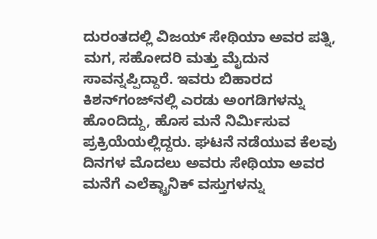ದುರಂತದಲ್ಲಿ ವಿಜಯ್ ಸೇಥಿಯಾ ಅವರ ಪತ್ನಿ, ಮಗ, ಸಹೋದರಿ ಮತ್ತು ಮೈದುನ ಸಾವನ್ನಪ್ಪಿದ್ದಾರೆ. ಇವರು ಬಿಹಾರದ ಕಿಶನ್‌ಗಂಜ್‌ನಲ್ಲಿ ಎರಡು ಅಂಗಡಿಗಳನ್ನು ಹೊಂದಿದ್ದು, ಹೊಸ ಮನೆ ನಿರ್ಮಿಸುವ ಪ್ರಕ್ರಿಯೆಯಲ್ಲಿದ್ದರು. ಘಟನೆ ನಡೆಯುವ ಕೆಲವು ದಿನಗಳ ಮೊದಲು ಅವರು ಸೇಥಿಯಾ ಅವರ ಮನೆಗೆ ಎಲೆಕ್ಟ್ರಾನಿಕ್ ವಸ್ತುಗಳನ್ನು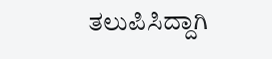ತಲುಪಿಸಿದ್ದಾಗಿ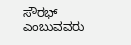ಸೌರಭ್ ಎಂಬುವವರು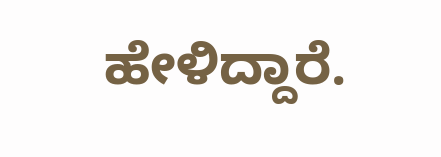ಹೇಳಿದ್ದಾರೆ.